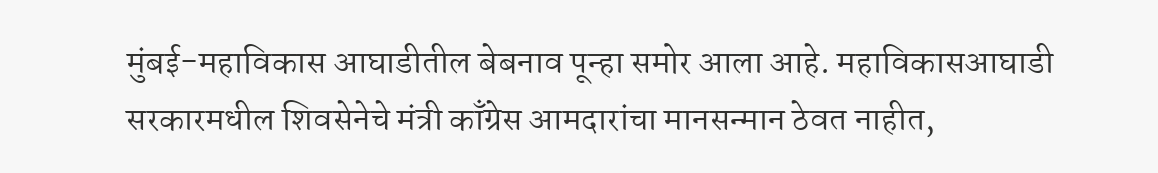मुंबई-महाविकास आघाडीतील बेबनाव पून्हा समोर आला आहे. महाविकासआघाडी सरकारमधील शिवसेनेचे मंत्री काँग्रेस आमदारांचा मानसन्मान ठेवत नाहीत,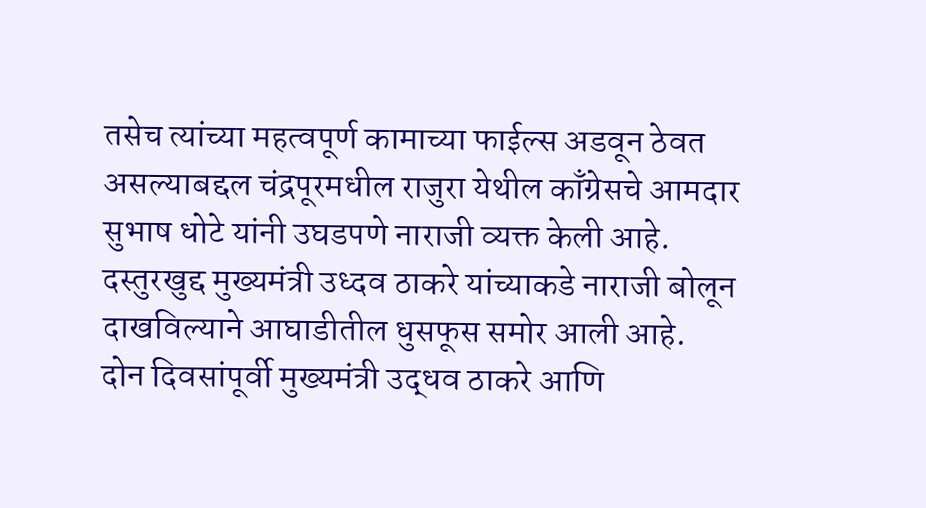तसेच त्यांच्या महत्वपूर्ण कामाच्या फाईल्स अडवून ठेवत असल्याबद्दल चंद्रपूरमधील राजुरा येथील काँग्रेसचे आमदार सुभाष धोटे यांनी उघडपणे नाराजी व्यक्त केली आहे. दस्तुरखुद्द मुख्यमंत्री उध्दव ठाकरे यांच्याकडे नाराजी बोलून दाखविल्याने आघाडीतील धुसफूस समोर आली आहे.
दोन दिवसांपूर्वी मुख्यमंत्री उद्धव ठाकरे आणि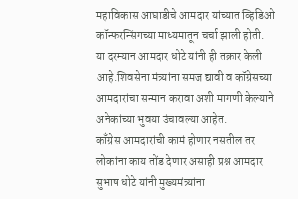महाविकास आघाडीचे आमदार यांच्यात व्हिडिओ कॉन्फरन्सिंगच्या माध्यमातून चर्चा झाली होती. या दरम्यान आमदार धोटे यांनी ही तक्रार केली आहे.शिवसेना मंत्र्यांना समज द्यावी व कॉग्रेसच्या आमदारांचा सन्मान करावा अशी मागणी केल्याने अनेकांच्या भुवया उंचावल्या आहेत.
काँग्रेस आमदारांची कामं होणार नसतील तर लोकांना काय तोंड देणार असाही प्रश्न आमदार सुभाष धोटे यांनी मुख्यमंत्र्यांना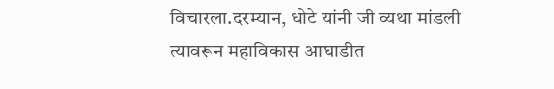विचारला.दरम्यान, धोटे यांनी जी व्यथा मांडली त्यावरून महाविकास आघाडीत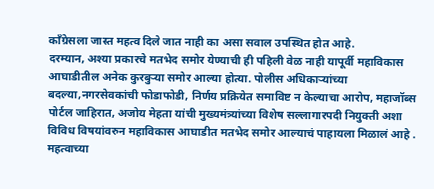कॉंग्रेसला जास्त महत्व दिले जात नाही का असा सवाल उपस्थित होत आहे.
दरम्यान, अश्या प्रकारचे मतभेद समोर येण्याची ही पहिली वेळ नाही यापूर्वी महाविकास आघाडीतील अनेक कुरबुऱ्या समोर आल्या होत्या. पोलीस अधिकाऱ्यांच्या बदल्या,नगरसेवकांची फोडाफोडी, निर्णय प्रक्रियेत समाविष्ट न केल्याचा आरोप, महाजॉब्स पोर्टल जाहिरात, अजोय मेहता यांची मुख्यमंत्र्यांच्या विशेष सल्लागारपदी नियुक्ती अशा विविध विषयांवरुन महाविकास आघाडीत मतभेद समोर आल्याचं पाहायला मिळालं आहे .
महत्वाच्या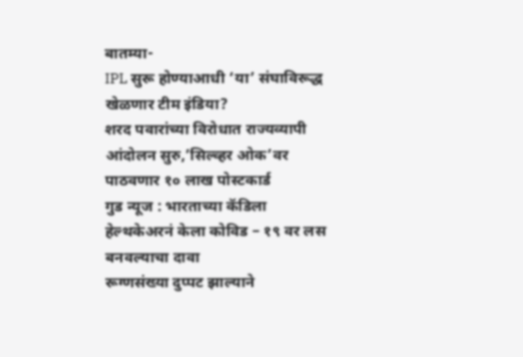बातम्या-
IPL सुरू होण्याआधी ‘या’ संघाविरूद्ध खेळणार टीम इंडिया?
शरद पवारांच्या विरोधात राज्यव्यापी आंदोलन सुरु,’सिल्व्हर ओक’वर पाठवणार १० लाख पोस्टकार्ड
गुड न्यूज : भारताच्या कॅडिला हेल्थकेअरनं केला कोविड – १९ वर लस बनवल्याचा दावा
रूग्णसंख्या दुप्पट झाल्याने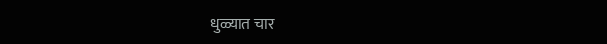धुळ्यात चार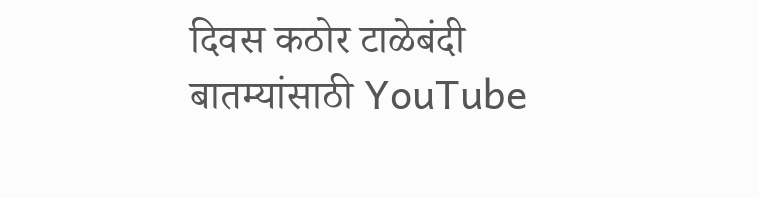दिवस कठोर टाळेबंदी
बातम्यांसाठी YouTube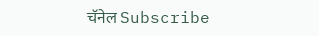चॅनेल Subscribe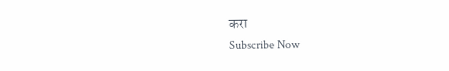करा
Subscribe Now